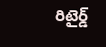రిటైర్డ్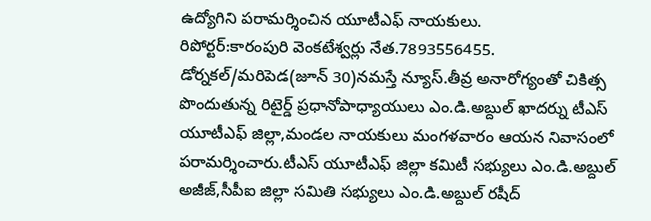ఉద్యోగిని పరామర్శించిన యూటీఎఫ్ నాయకులు.
రిపోర్టర్:కారంపురి వెంకటేశ్వర్లు నేత.7893556455.
డోర్నకల్/మరిపెడ(జూన్ 30)నమస్తే న్యూస్.తీవ్ర అనారోగ్యంతో చికిత్స పొందుతున్న రిటైర్డ్ ప్రధానోపాధ్యాయులు ఎం.డి.అబ్దుల్ ఖాదర్ను టీఎస్ యూటీఎఫ్ జిల్లా,మండల నాయకులు మంగళవారం ఆయన నివాసంలో పరామర్శించారు.టీఎస్ యూటీఎఫ్ జిల్లా కమిటీ సభ్యులు ఎం.డి.అబ్దుల్ అజీజ్,సీపీఐ జిల్లా సమితి సభ్యులు ఎం.డి.అబ్దుల్ రషీద్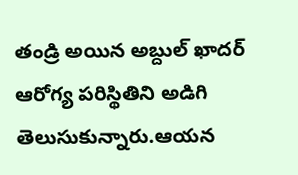తండ్రి అయిన అబ్దుల్ ఖాదర్ ఆరోగ్య పరిస్థితిని అడిగి తెలుసుకున్నారు.ఆయన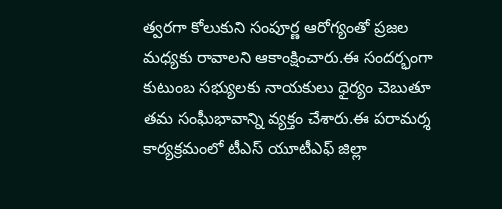త్వరగా కోలుకుని సంపూర్ణ ఆరోగ్యంతో ప్రజల మధ్యకు రావాలని ఆకాంక్షించారు.ఈ సందర్భంగా కుటుంబ సభ్యులకు నాయకులు ధైర్యం చెబుతూ తమ సంఘీభావాన్ని వ్యక్తం చేశారు.ఈ పరామర్శ కార్యక్రమంలో టీఎస్ యూటీఎఫ్ జిల్లా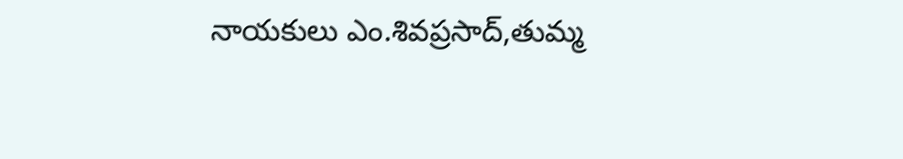నాయకులు ఎం.శివప్రసాద్,తుమ్మ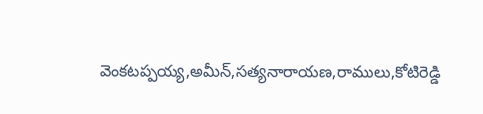వెంకటప్పయ్య,అమీన్,సత్యనారాయణ,రాములు,కోటిరెడ్డి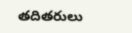తదితరులు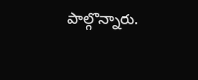పాల్గొన్నారు.